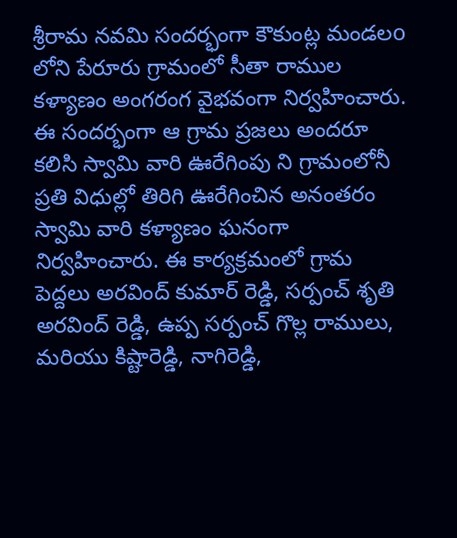శ్రీరామ నవమి సందర్భంగా కౌకుంట్ల మండలo లోని పేరూరు గ్రామంలో సీతా రాముల కళ్యాణం అంగరంగ వైభవంగా నిర్వహించారు. ఈ సందర్భంగా ఆ గ్రామ ప్రజలు అందరూ కలిసి స్వామి వారి ఊరేగింపు ని గ్రామంలోనీ ప్రతి విధుల్లో తిరిగి ఊరేగించిన అనంతరం స్వామి వారి కళ్యాణం ఘనంగా నిర్వహించారు. ఈ కార్యక్రమంలో గ్రామ పెద్దలు అరవింద్ కుమార్ రెడ్డి, సర్పంచ్ శృతి అరవింద్ రెడ్డి, ఉప్ప సర్పంచ్ గొల్ల రాములు, మరియు కిష్టారెడ్డి, నాగిరెడ్డి,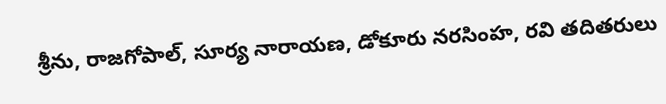శ్రీను, రాజగోపాల్, సూర్య నారాయణ, డోకూరు నరసింహ, రవి తదితరులు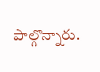పాల్గొన్నారు.